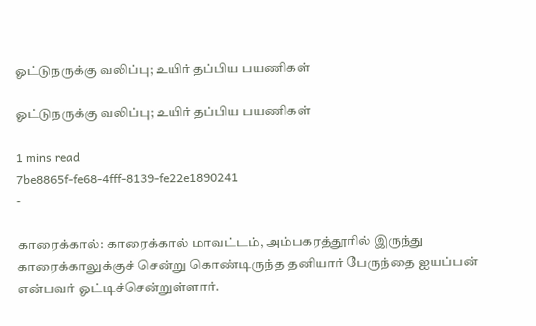ஓட்டுநருக்கு வலிப்பு; உயிர் தப்பிய பயணிகள்

ஓட்டுநருக்கு வலிப்பு; உயிர் தப்பிய பயணிகள்

1 mins read
7be8865f-fe68-4fff-8139-fe22e1890241
-

காரைக்கால்: காரைக்கால் மாவட்டம், அம்பகரத்தூரில் இருந்து காரைக்காலுக்குச் சென்று கொண்டிருந்த தனியார் பேருந்தை ஐயப்பன் என்பவர் ஓட்டிச்சென்றுள்ளார்.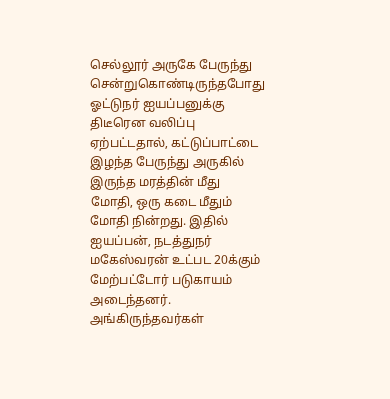செல்லூர் அருகே பேருந்து சென்றுகொண்டிருந்தபோது ஓட்டுநர் ஐயப்பனுக்கு திடீரென வலிப்பு ஏற்பட்டதால், கட்டுப்பாட்டை இழந்த பேருந்து அருகில் இருந்த மரத்தின் மீது மோதி, ஒரு கடை மீதும் மோதி நின்றது. இதில் ஐயப்பன், நடத்துநர் மகேஸ்வரன் உட்பட 20க்கும் மேற்பட்டோர் படுகாயம் அடைந்தனர். அங்கிருந்தவர்கள்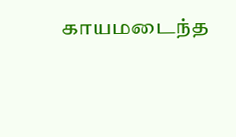காயமடைந்த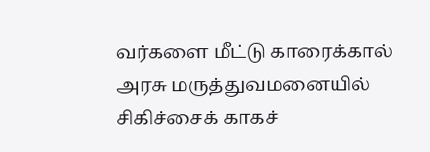வர்களை மீட்டு காரைக்கால் அரசு மருத்துவமனையில் சிகிச்சைக் காகச்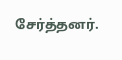சேர்த்தனர்.